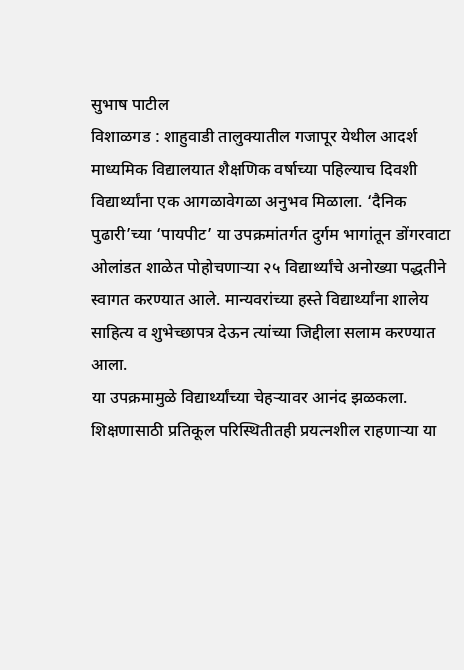सुभाष पाटील
विशाळगड : शाहुवाडी तालुक्यातील गजापूर येथील आदर्श माध्यमिक विद्यालयात शैक्षणिक वर्षाच्या पहिल्याच दिवशी विद्यार्थ्यांना एक आगळावेगळा अनुभव मिळाला. ‘दैनिक पुढारी’च्या ‘पायपीट’ या उपक्रमांतर्गत दुर्गम भागांतून डोंगरवाटा ओलांडत शाळेत पोहोचणाऱ्या २५ विद्यार्थ्यांचे अनोख्या पद्धतीने स्वागत करण्यात आले. मान्यवरांच्या हस्ते विद्यार्थ्यांना शालेय साहित्य व शुभेच्छापत्र देऊन त्यांच्या जिद्दीला सलाम करण्यात आला.
या उपक्रमामुळे विद्यार्थ्यांच्या चेहऱ्यावर आनंद झळकला. शिक्षणासाठी प्रतिकूल परिस्थितीतही प्रयत्नशील राहणाऱ्या या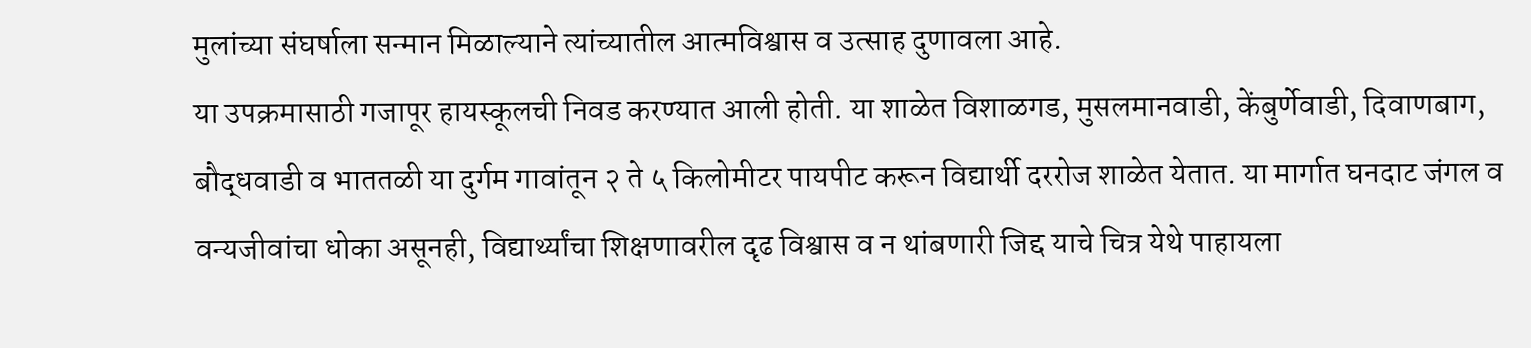मुलांच्या संघर्षाला सन्मान मिळाल्याने त्यांच्यातील आत्मविश्वास व उत्साह दुणावला आहे.
या उपक्रमासाठी गजापूर हायस्कूलची निवड करण्यात आली होती. या शाळेत विशाळगड, मुसलमानवाडी, केंबुर्णेवाडी, दिवाणबाग, बौद्धवाडी व भाततळी या दुर्गम गावांतून २ ते ५ किलोमीटर पायपीट करून विद्यार्थी दररोज शाळेत येतात. या मार्गात घनदाट जंगल व वन्यजीवांचा धोका असूनही, विद्यार्थ्यांचा शिक्षणावरील दृढ विश्वास व न थांबणारी जिद्द याचे चित्र येथे पाहायला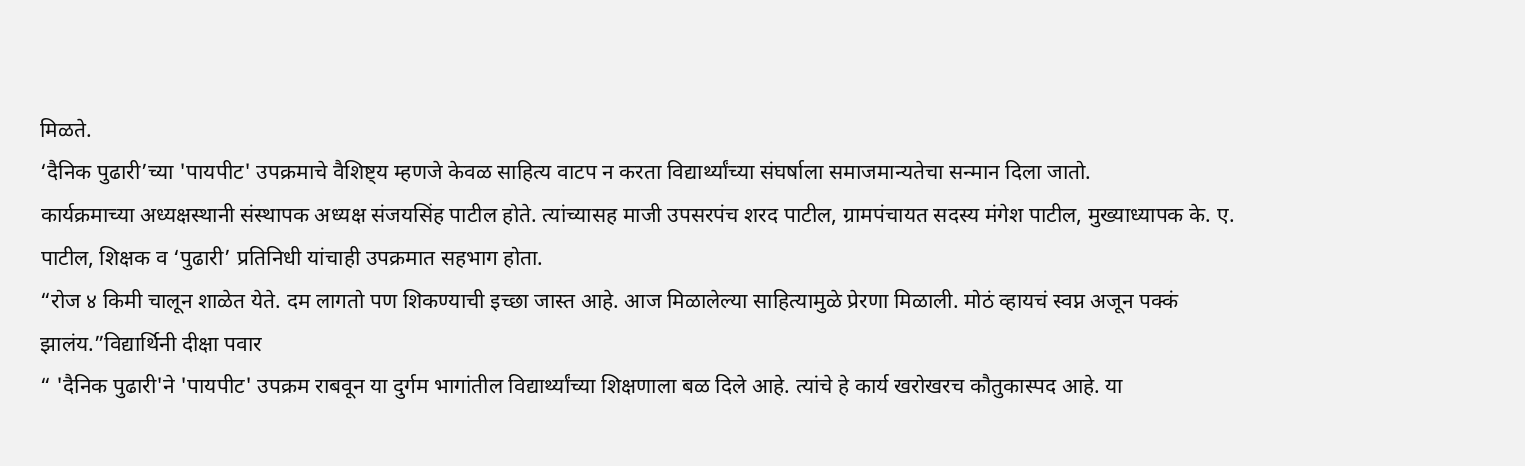मिळते.
‘दैनिक पुढारी’च्या 'पायपीट' उपक्रमाचे वैशिष्ट्य म्हणजे केवळ साहित्य वाटप न करता विद्यार्थ्यांच्या संघर्षाला समाजमान्यतेचा सन्मान दिला जातो.
कार्यक्रमाच्या अध्यक्षस्थानी संस्थापक अध्यक्ष संजयसिंह पाटील होते. त्यांच्यासह माजी उपसरपंच शरद पाटील, ग्रामपंचायत सदस्य मंगेश पाटील, मुख्याध्यापक के. ए. पाटील, शिक्षक व ‘पुढारी’ प्रतिनिधी यांचाही उपक्रमात सहभाग होता.
“रोज ४ किमी चालून शाळेत येते. दम लागतो पण शिकण्याची इच्छा जास्त आहे. आज मिळालेल्या साहित्यामुळे प्रेरणा मिळाली. मोठं व्हायचं स्वप्न अजून पक्कं झालंय.”विद्यार्थिनी दीक्षा पवार
“ 'दैनिक पुढारी'ने 'पायपीट' उपक्रम राबवून या दुर्गम भागांतील विद्यार्थ्यांच्या शिक्षणाला बळ दिले आहे. त्यांचे हे कार्य खरोखरच कौतुकास्पद आहे. या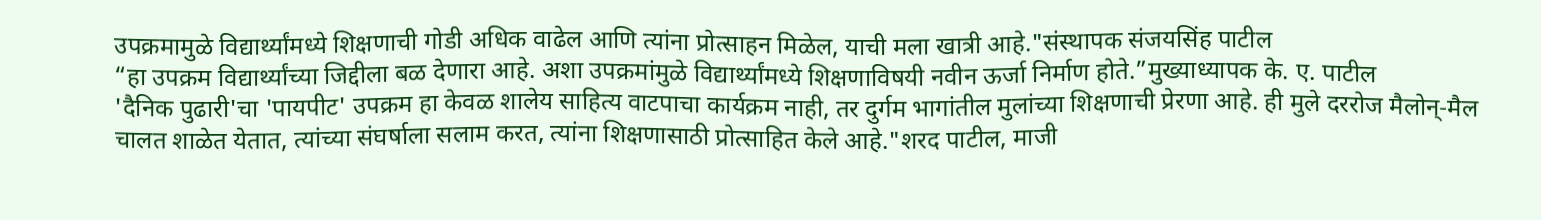उपक्रमामुळे विद्यार्थ्यांमध्ये शिक्षणाची गोडी अधिक वाढेल आणि त्यांना प्रोत्साहन मिळेल, याची मला खात्री आहे."संस्थापक संजयसिंह पाटील
“हा उपक्रम विद्यार्थ्यांच्या जिद्दीला बळ देणारा आहे. अशा उपक्रमांमुळे विद्यार्थ्यांमध्ये शिक्षणाविषयी नवीन ऊर्जा निर्माण होते.”मुख्याध्यापक के. ए. पाटील
'दैनिक पुढारी'चा 'पायपीट' उपक्रम हा केवळ शालेय साहित्य वाटपाचा कार्यक्रम नाही, तर दुर्गम भागांतील मुलांच्या शिक्षणाची प्रेरणा आहे. ही मुले दररोज मैलोन्-मैल चालत शाळेत येतात, त्यांच्या संघर्षाला सलाम करत, त्यांना शिक्षणासाठी प्रोत्साहित केले आहे."शरद पाटील, माजी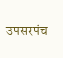उपसरपंच